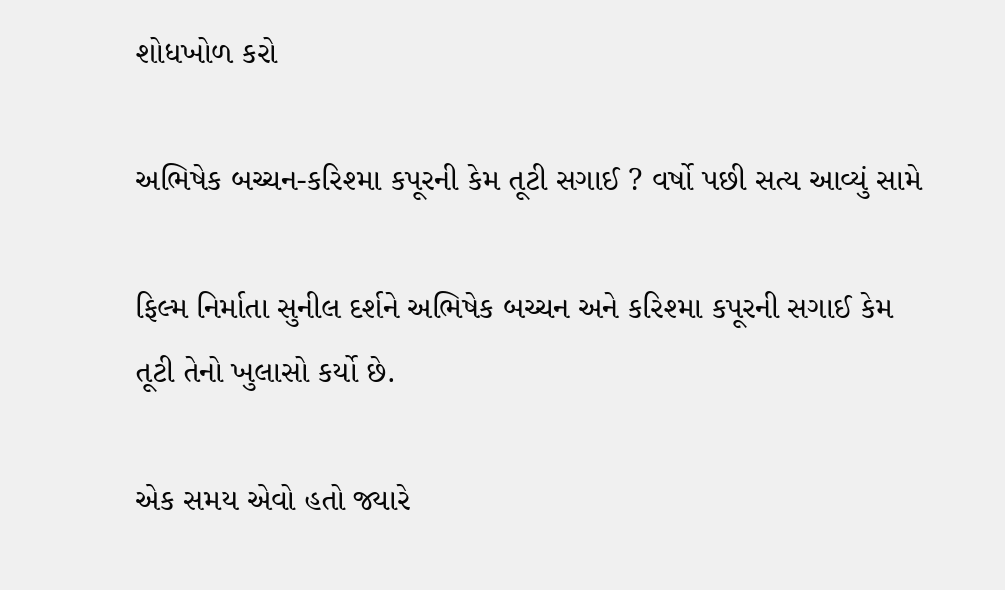શોધખોળ કરો

અભિષેક બચ્ચન-કરિશ્મા કપૂરની કેમ તૂટી સગાઈ ? વર્ષો પછી સત્ય આવ્યું સામે

ફિલ્મ નિર્માતા સુનીલ દર્શને અભિષેક બચ્ચન અને કરિશ્મા કપૂરની સગાઈ કેમ તૂટી તેનો ખુલાસો કર્યો છે.

એક સમય એવો હતો જ્યારે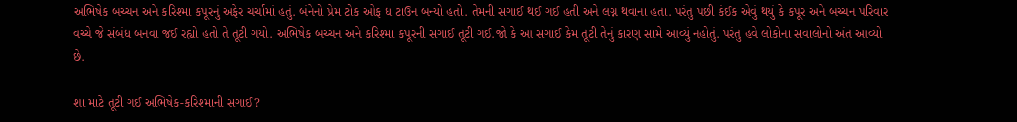અભિષેક બચ્ચન અને કરિશ્મા કપૂરનું અફેર ચર્ચામાં હતું. બંનેનો પ્રેમ ટોક ઓફ ધ ટાઉન બન્યો હતો. તેમની સગાઈ થઈ ગઈ હતી અને લગ્ન થવાના હતા. પરંતુ પછી કંઈક એવું થયું કે કપૂર અને બચ્ચન પરિવાર વચ્ચે જે સંબંધ બનવા જઈ રહ્યો હતો તે તૂટી ગયો. અભિષેક બચ્ચન અને કરિશ્મા કપૂરની સગાઈ તૂટી ગઈ.જો કે આ સગાઈ કેમ તૂટી તેનું કારણ સામે આવ્યું નહોતું. પરંતુ હવે લોકોના સવાલોનો અંત આવ્યો છે.

શા માટે તૂટી ગઈ અભિષેક-કરિશ્માની સગાઈ?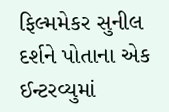ફિલ્મમેકર સુનીલ દર્શને પોતાના એક ઈન્ટરવ્યુમાં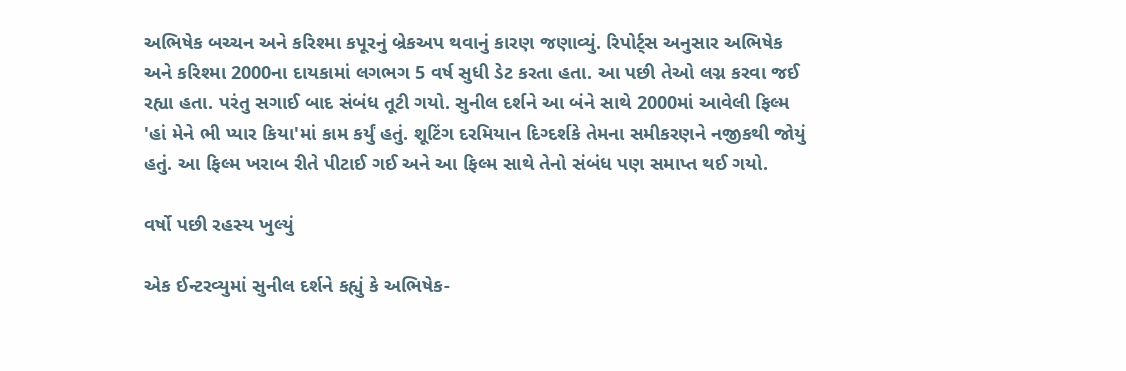અભિષેક બચ્ચન અને કરિશ્મા કપૂરનું બ્રેકઅપ થવાનું કારણ જણાવ્યું. રિપોર્ટ્સ અનુસાર અભિષેક અને કરિશ્મા 2000ના દાયકામાં લગભગ 5 વર્ષ સુધી ડેટ કરતા હતા. આ પછી તેઓ લગ્ન કરવા જઈ રહ્યા હતા. પરંતુ સગાઈ બાદ સંબંધ તૂટી ગયો. સુનીલ દર્શને આ બંને સાથે 2000માં આવેલી ફિલ્મ 'હાં મેને ભી પ્યાર કિયા'માં કામ કર્યું હતું. શૂટિંગ દરમિયાન દિગ્દર્શકે તેમના સમીકરણને નજીકથી જોયું હતું. આ ફિલ્મ ખરાબ રીતે પીટાઈ ગઈ અને આ ફિલ્મ સાથે તેનો સંબંધ પણ સમાપ્ત થઈ ગયો.

વર્ષો પછી રહસ્ય ખુલ્યું

એક ઈન્ટરવ્યુમાં સુનીલ દર્શને કહ્યું કે અભિષેક-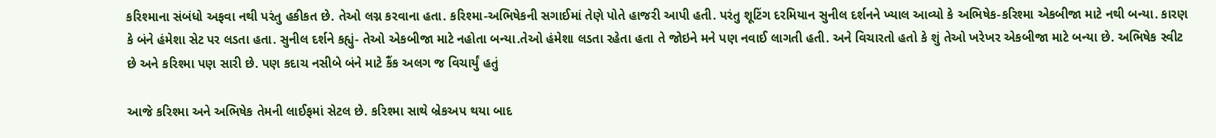કરિશ્માના સંબંધો અફવા નથી પરંતુ હકીકત છે. તેઓ લગ્ન કરવાના હતા. કરિશ્મા-અભિષેકની સગાઈમાં તેણે પોતે હાજરી આપી હતી. પરંતુ શૂટિંગ દરમિયાન સુનીલ દર્શનને ખ્યાલ આવ્યો કે અભિષેક-કરિશ્મા એકબીજા માટે નથી બન્યા. કારણ કે બંને હંમેશા સેટ પર લડતા હતા. સુનીલ દર્શને કહ્યું- તેઓ એકબીજા માટે નહોતા બન્યા.તેઓ હંમેશા લડતા રહેતા હતા તે જોઇને મને પણ નવાઈ લાગતી હતી. અને વિચારતો હતો કે શું તેઓ ખરેખર એકબીજા માટે બન્યા છે. અભિષેક સ્વીટ છે અને કરિશ્મા પણ સારી છે. પણ કદાચ નસીબે બંને માટે કૈંક અલગ જ વિચાર્યું હતું

આજે કરિશ્મા અને અભિષેક તેમની લાઈફમાં સેટલ છે. કરિશ્મા સાથે બ્રેકઅપ થયા બાદ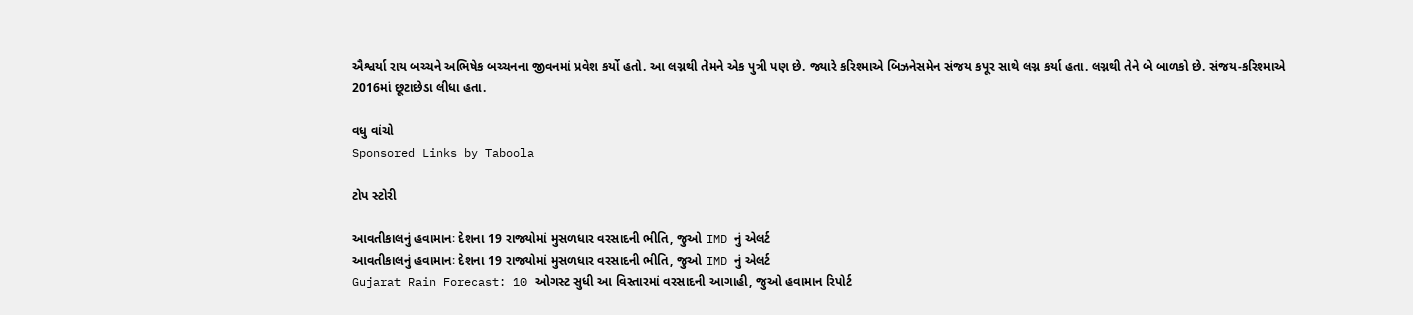ઐશ્વર્યા રાય બચ્ચને અભિષેક બચ્ચનના જીવનમાં પ્રવેશ કર્યો હતો. આ લગ્નથી તેમને એક પુત્રી પણ છે. જ્યારે કરિશ્માએ બિઝનેસમેન સંજય કપૂર સાથે લગ્ન કર્યા હતા. લગ્નથી તેને બે બાળકો છે. સંજય-કરિશ્માએ 2016માં છૂટાછેડા લીધા હતા.

વધુ વાંચો
Sponsored Links by Taboola

ટોપ સ્ટોરી

આવતીકાલનું હવામાનઃ દેશના 19 રાજ્યોમાં મુસળધાર વરસાદની ભીતિ, જુઓ IMD નું એલર્ટ
આવતીકાલનું હવામાનઃ દેશના 19 રાજ્યોમાં મુસળધાર વરસાદની ભીતિ, જુઓ IMD નું એલર્ટ
Gujarat Rain Forecast: 10 ઓગસ્ટ સુધી આ વિસ્તારમાં વરસાદની આગાહી, જુઓ હવામાન રિપોર્ટ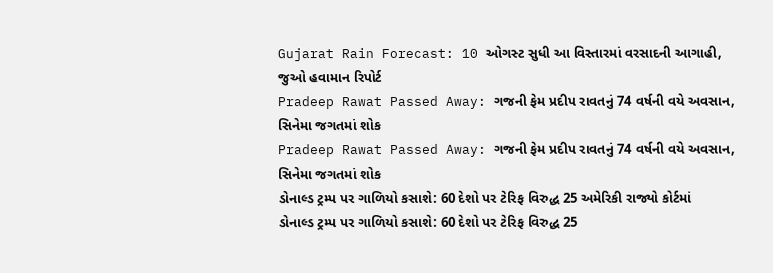Gujarat Rain Forecast: 10 ઓગસ્ટ સુધી આ વિસ્તારમાં વરસાદની આગાહી, જુઓ હવામાન રિપોર્ટ
Pradeep Rawat Passed Away: ગજની ફેમ પ્રદીપ રાવતનું 74 વર્ષની વયે અવસાન, સિનેમા જગતમાં શોક
Pradeep Rawat Passed Away: ગજની ફેમ પ્રદીપ રાવતનું 74 વર્ષની વયે અવસાન, સિનેમા જગતમાં શોક
ડોનાલ્ડ ટ્રમ્પ પર ગાળિયો કસાશે: 60 દેશો પર ટેરિફ વિરુદ્ધ 25 અમેરિકી રાજ્યો કોર્ટમાં
ડોનાલ્ડ ટ્રમ્પ પર ગાળિયો કસાશે: 60 દેશો પર ટેરિફ વિરુદ્ધ 25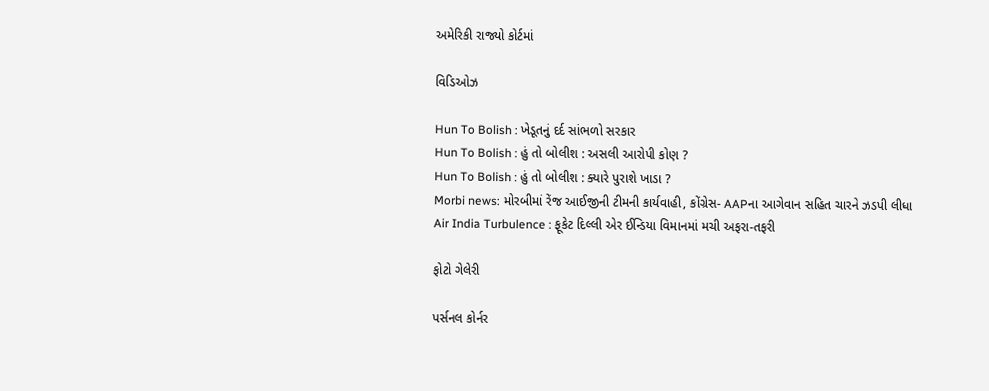અમેરિકી રાજ્યો કોર્ટમાં

વિડિઓઝ

Hun To Bolish : ખેડૂતનું દર્દ સાંભળો સરકાર
Hun To Bolish : હું તો બોલીશ : અસલી આરોપી કોણ ?
Hun To Bolish : હું તો બોલીશ : ક્યારે પુરાશે ખાડા ?
Morbi news: મોરબીમાં રેંજ આઈજીની ટીમની કાર્યવાહી, કોંગ્રેસ- AAPના આગેવાન સહિત ચારને ઝડપી લીધા
Air India Turbulence : ફૂકેટ દિલ્લી એર ઈન્ડિયા વિમાનમાં મચી અફરા-તફરી

ફોટો ગેલેરી

પર્સનલ કોર્નર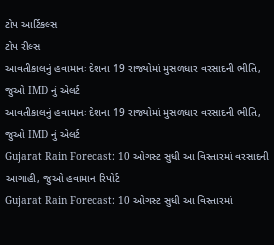ટોપ આર્ટિકલ્સ
ટોપ રીલ્સ
આવતીકાલનું હવામાનઃ દેશના 19 રાજ્યોમાં મુસળધાર વરસાદની ભીતિ, જુઓ IMD નું એલર્ટ
આવતીકાલનું હવામાનઃ દેશના 19 રાજ્યોમાં મુસળધાર વરસાદની ભીતિ, જુઓ IMD નું એલર્ટ
Gujarat Rain Forecast: 10 ઓગસ્ટ સુધી આ વિસ્તારમાં વરસાદની આગાહી, જુઓ હવામાન રિપોર્ટ
Gujarat Rain Forecast: 10 ઓગસ્ટ સુધી આ વિસ્તારમાં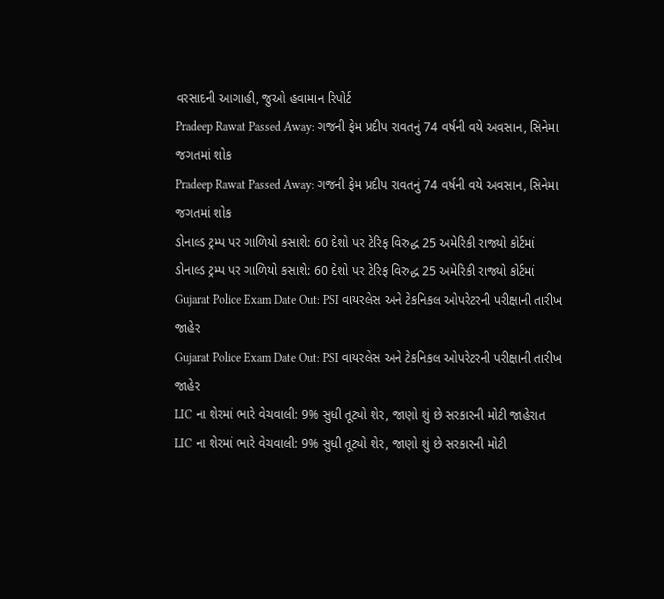વરસાદની આગાહી, જુઓ હવામાન રિપોર્ટ
Pradeep Rawat Passed Away: ગજની ફેમ પ્રદીપ રાવતનું 74 વર્ષની વયે અવસાન, સિનેમા જગતમાં શોક
Pradeep Rawat Passed Away: ગજની ફેમ પ્રદીપ રાવતનું 74 વર્ષની વયે અવસાન, સિનેમા જગતમાં શોક
ડોનાલ્ડ ટ્રમ્પ પર ગાળિયો કસાશે: 60 દેશો પર ટેરિફ વિરુદ્ધ 25 અમેરિકી રાજ્યો કોર્ટમાં
ડોનાલ્ડ ટ્રમ્પ પર ગાળિયો કસાશે: 60 દેશો પર ટેરિફ વિરુદ્ધ 25 અમેરિકી રાજ્યો કોર્ટમાં
Gujarat Police Exam Date Out: PSI વાયરલેસ અને ટેકનિકલ ઓપરેટરની પરીક્ષાની તારીખ જાહેર
Gujarat Police Exam Date Out: PSI વાયરલેસ અને ટેકનિકલ ઓપરેટરની પરીક્ષાની તારીખ જાહેર
LIC ના શેરમાં ભારે વેચવાલી: 9% સુધી તૂટ્યો શેર, જાણો શું છે સરકારની મોટી જાહેરાત
LIC ના શેરમાં ભારે વેચવાલી: 9% સુધી તૂટ્યો શેર, જાણો શું છે સરકારની મોટી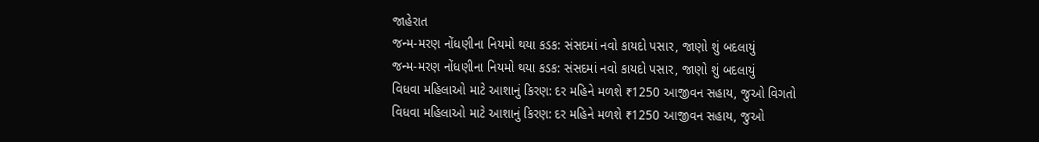જાહેરાત
જન્મ-મરણ નોંધણીના નિયમો થયા કડક: સંસદમાં નવો કાયદો પસાર, જાણો શું બદલાયું
જન્મ-મરણ નોંધણીના નિયમો થયા કડક: સંસદમાં નવો કાયદો પસાર, જાણો શું બદલાયું
વિધવા મહિલાઓ માટે આશાનું કિરણ: દર મહિને મળશે ₹1250 આજીવન સહાય, જુઓ વિગતો
વિધવા મહિલાઓ માટે આશાનું કિરણ: દર મહિને મળશે ₹1250 આજીવન સહાય, જુઓ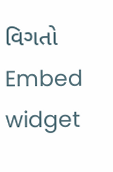વિગતો
Embed widget